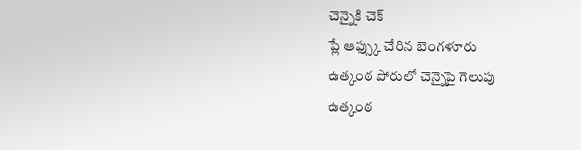చెన్నైకి చెక్
ప్లే ఆఫ్స్కు చేరిన బెంగళూరు
ఉత్కంఠ పోరులో చెన్నైపై గెలుపు
ఉత్కంఠ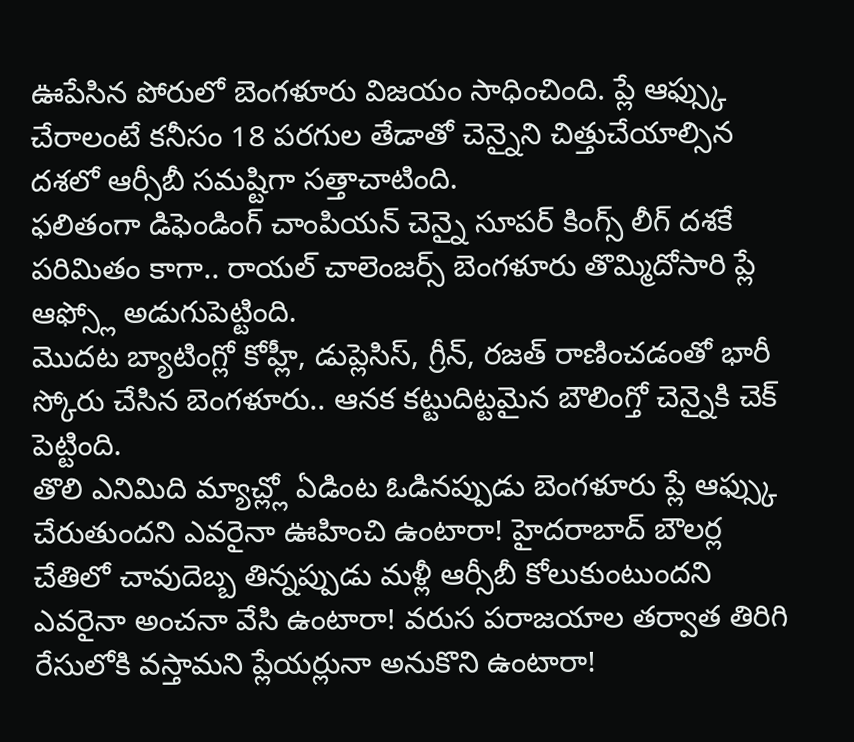ఊపేసిన పోరులో బెంగళూరు విజయం సాధించింది. ప్లే ఆఫ్స్కు చేరాలంటే కనీసం 18 పరగుల తేడాతో చెన్నైని చిత్తుచేయాల్సిన దశలో ఆర్సీబీ సమష్టిగా సత్తాచాటింది.
ఫలితంగా డిఫెండింగ్ చాంపియన్ చెన్నై సూపర్ కింగ్స్ లీగ్ దశకే పరిమితం కాగా.. రాయల్ చాలెంజర్స్ బెంగళూరు తొమ్మిదోసారి ప్లే ఆఫ్స్లో అడుగుపెట్టింది.
మొదట బ్యాటింగ్లో కోహ్లీ, డుప్లెసిస్, గ్రీన్, రజత్ రాణించడంతో భారీ స్కోరు చేసిన బెంగళూరు.. ఆనక కట్టుదిట్టమైన బౌలింగ్తో చెన్నైకి చెక్ పెట్టింది.
తొలి ఎనిమిది మ్యాచ్ల్లో ఏడింట ఓడినప్పుడు బెంగళూరు ప్లే ఆఫ్స్కు చేరుతుందని ఎవరైనా ఊహించి ఉంటారా! హైదరాబాద్ బౌలర్ల చేతిలో చావుదెబ్బ తిన్నప్పుడు మళ్లీ ఆర్సీబీ కోలుకుంటుందని ఎవరైనా అంచనా వేసి ఉంటారా! వరుస పరాజయాల తర్వాత తిరిగి రేసులోకి వస్తామని ప్లేయర్లునా అనుకొని ఉంటారా!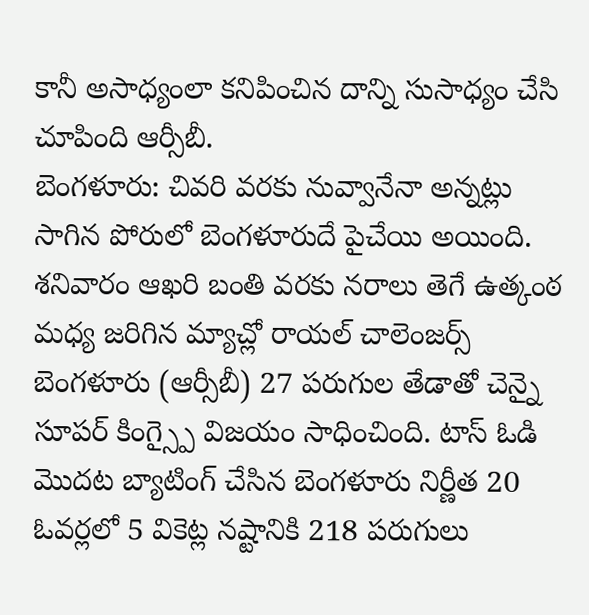కానీ అసాధ్యంలా కనిపించిన దాన్ని సుసాధ్యం చేసి చూపింది ఆర్సీబీ.
బెంగళూరు: చివరి వరకు నువ్వానేనా అన్నట్లు సాగిన పోరులో బెంగళూరుదే పైచేయి అయింది. శనివారం ఆఖరి బంతి వరకు నరాలు తెగే ఉత్కంఠ మధ్య జరిగిన మ్యాచ్లో రాయల్ చాలెంజర్స్ బెంగళూరు (ఆర్సీబీ) 27 పరుగుల తేడాతో చెన్నై సూపర్ కింగ్స్పై విజయం సాధించింది. టాస్ ఓడి మొదట బ్యాటింగ్ చేసిన బెంగళూరు నిర్ణీత 20 ఓవర్లలో 5 వికెట్ల నష్టానికి 218 పరుగులు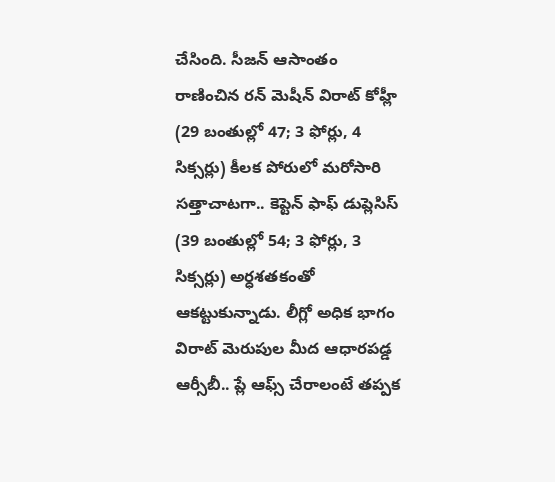చేసింది. సీజన్ ఆసాంతం రాణించిన రన్ మెషీన్ విరాట్ కోహ్లీ (29 బంతుల్లో 47; 3 ఫోర్లు, 4 సిక్సర్లు) కీలక పోరులో మరోసారి సత్తాచాటగా.. కెప్టెన్ ఫాఫ్ డుప్లెసిస్ (39 బంతుల్లో 54; 3 ఫోర్లు, 3 సిక్సర్లు) అర్ధశతకంతో ఆకట్టుకున్నాడు. లీగ్లో అధిక భాగం విరాట్ మెరుపుల మీద ఆధారపడ్డ ఆర్సీబీ.. ప్లే ఆఫ్స్ చేరాలంటే తప్పక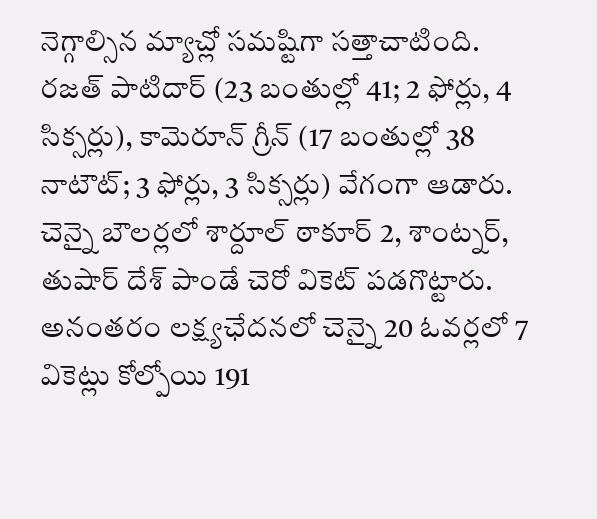నెగ్గాల్సిన మ్యాచ్లో సమష్టిగా సత్తాచాటింది.
రజత్ పాటిదార్ (23 బంతుల్లో 41; 2 ఫోర్లు, 4 సిక్సర్లు), కామెరూన్ గ్రీన్ (17 బంతుల్లో 38 నాటౌట్; 3 ఫోర్లు, 3 సిక్సర్లు) వేగంగా ఆడారు. చెన్నై బౌలర్లలో శార్దూల్ ఠాకూర్ 2, శాంట్నర్, తుషార్ దేశ్ పాండే చెరో వికెట్ పడగొట్టారు. అనంతరం లక్ష్యఛేదనలో చెన్నై 20 ఓవర్లలో 7 వికెట్లు కోల్పోయి 191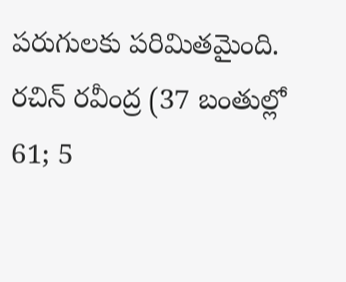పరుగులకు పరిమితమైంది. రచిన్ రవీంద్ర (37 బంతుల్లో 61; 5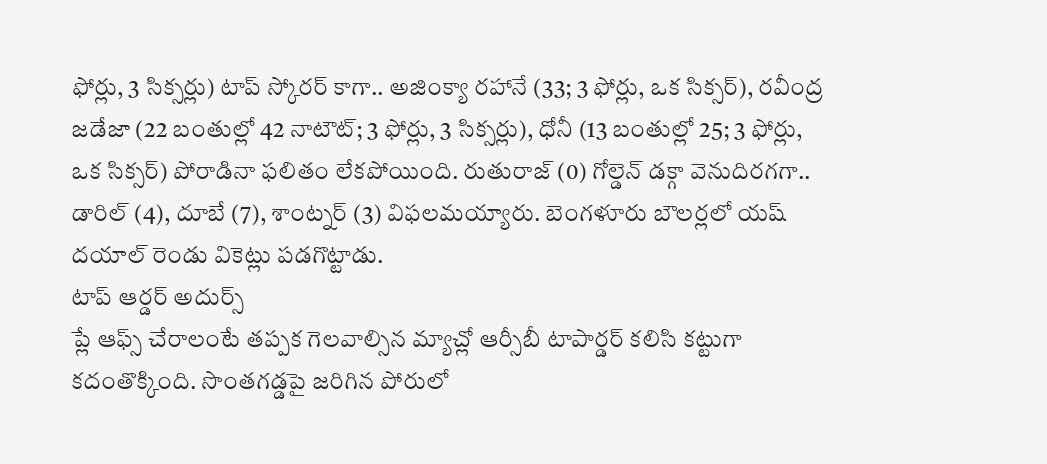ఫోర్లు, 3 సిక్సర్లు) టాప్ స్కోరర్ కాగా.. అజింక్యా రహానే (33; 3 ఫోర్లు, ఒక సిక్సర్), రవీంద్ర జడేజా (22 బంతుల్లో 42 నాటౌట్; 3 ఫోర్లు, 3 సిక్సర్లు), ధోనీ (13 బంతుల్లో 25; 3 ఫోర్లు, ఒక సిక్సర్) పోరాడినా ఫలితం లేకపోయింది. రుతురాజ్ (0) గోల్డెన్ డక్గా వెనుదిరగగా.. డారిల్ (4), దూబే (7), శాంట్నర్ (3) విఫలమయ్యారు. బెంగళూరు బౌలర్లలో యష్ దయాల్ రెండు వికెట్లు పడగొట్టాడు.
టాప్ ఆర్డర్ అదుర్స్
ప్లే ఆఫ్స్ చేరాలంటే తప్పక గెలవాల్సిన మ్యాచ్లో ఆర్సీబీ టాపార్డర్ కలిసి కట్టుగా కదంతొక్కింది. సొంతగడ్డపై జరిగిన పోరులో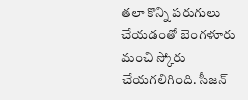తలా కొన్ని పరుగులు చేయడంతో బెంగళూరు మంచి స్కోరు చేయగలిగింది. సీజన్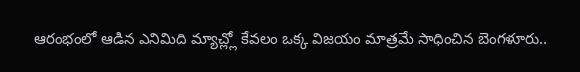ఆరంభంలో ఆడిన ఎనిమిది మ్యాచ్ల్లో కేవలం ఒక్క విజయం మాత్రమే సాధించిన బెంగళూరు..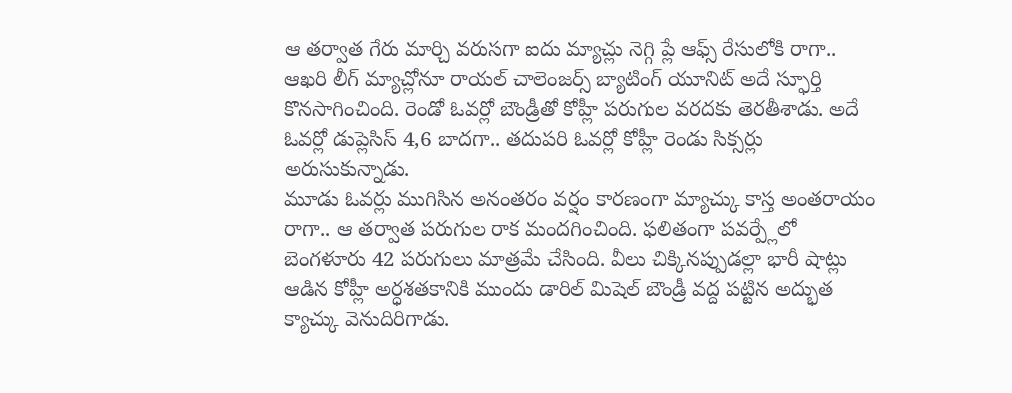ఆ తర్వాత గేరు మార్చి వరుసగా ఐదు మ్యాచ్లు నెగ్గి ప్లే ఆఫ్స్ రేసులోకి రాగా.. ఆఖరి లీగ్ మ్యాచ్లోనూ రాయల్ చాలెంజర్స్ బ్యాటింగ్ యూనిట్ అదే స్ఫూర్తి కొనసాగించింది. రెండో ఓవర్లో బౌండ్రీతో కోహ్లీ పరుగుల వరదకు తెరతీశాడు. అదే ఓవర్లో డుప్లెసిస్ 4,6 బాదగా.. తదుపరి ఓవర్లో కోహ్లీ రెండు సిక్సర్లు అరుసుకున్నాడు.
మూడు ఓవర్లు ముగిసిన అనంతరం వర్షం కారణంగా మ్యాచ్కు కాస్త అంతరాయం రాగా.. ఆ తర్వాత పరుగుల రాక మందగించింది. ఫలితంగా పవర్ప్లేలో బెంగళూరు 42 పరుగులు మాత్రమే చేసింది. వీలు చిక్కినప్పుడల్లా భారీ షాట్లు ఆడిన కోహ్లీ అర్ధశతకానికి ముందు డారిల్ మిషెల్ బౌండ్రీ వద్ద పట్టిన అద్భుత క్యాచ్కు వెనుదిరిగాడు.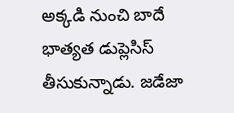అక్కడి నుంచి బాదే భాత్యత డుప్లెసిస్ తీసుకున్నాడు. జడేజా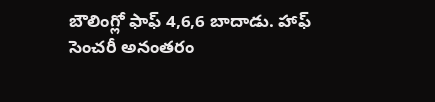బౌలింగ్లో ఫాఫ్ 4,6,6 బాదాడు. హాఫ్ సెంచరీ అనంతరం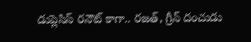డుప్లెసిస్ రనౌట్ కాగా.. రజత్, గ్రీన్ దంచుడు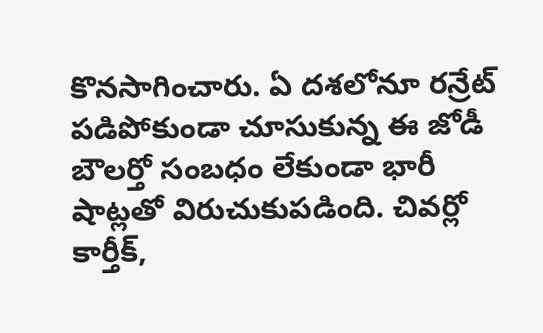కొనసాగించారు. ఏ దశలోనూ రన్రేట్ పడిపోకుండా చూసుకున్న ఈ జోడీ బౌలర్తో సంబధం లేకుండా భారీ షాట్లతో విరుచుకుపడింది. చివర్లో కార్తీక్,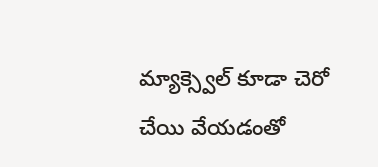మ్యాక్స్వెల్ కూడా చెరో చేయి వేయడంతో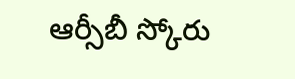ఆర్సీబీ స్కోరు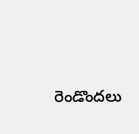రెండొందలు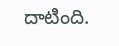దాటింది.